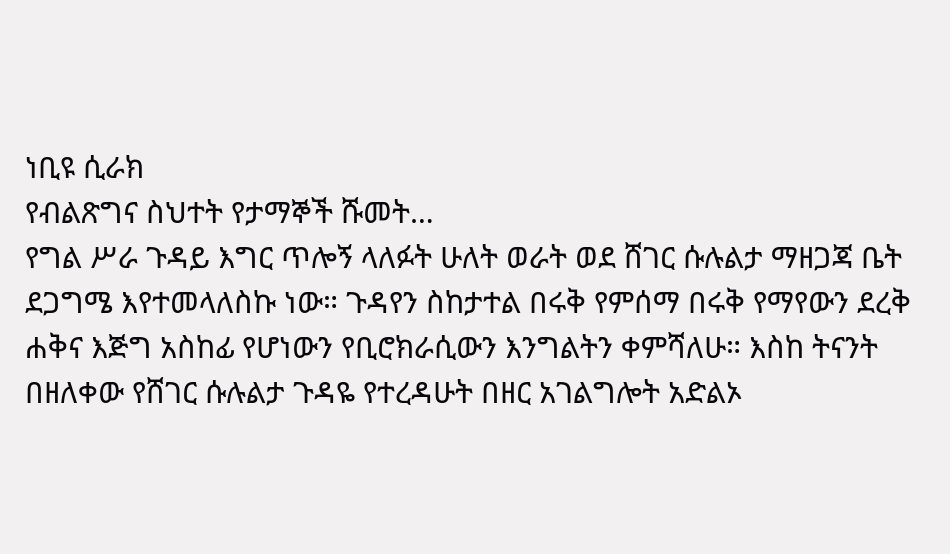ነቢዩ ሲራክ
የብልጽግና ስህተት የታማኞች ሹመት…
የግል ሥራ ጉዳይ እግር ጥሎኝ ላለፉት ሁለት ወራት ወደ ሸገር ሱሉልታ ማዘጋጃ ቤት ደጋግሜ እየተመላለስኩ ነው። ጉዳየን ስከታተል በሩቅ የምሰማ በሩቅ የማየውን ደረቅ ሐቅና እጅግ አስከፊ የሆነውን የቢሮክራሲውን እንግልትን ቀምሻለሁ። እስከ ትናንት በዘለቀው የሸገር ሱሉልታ ጉዳዬ የተረዳሁት በዘር አገልግሎት አድልኦ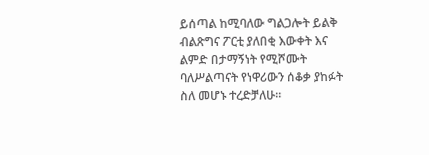ይሰጣል ከሚባለው ግልጋሎት ይልቅ ብልጽግና ፖርቲ ያለበቂ እውቀት እና ልምድ በታማኝነት የሚሾሙት ባለሥልጣናት የነዋሪውን ሰቆቃ ያከፉት ስለ መሆኑ ተረድቻለሁ።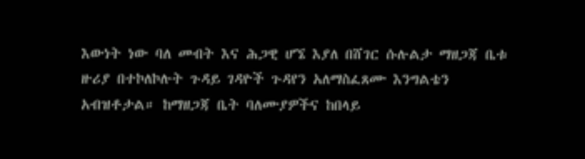እውነት ነው ባለ መብት እና ሕጋዊ ሆኜ እያለ በሸገር ሱሉልታ ማዘጋጃ ቤቱ ዙሪያ በተኮለኮሉት ጉዳይ ገዳዮች ጉዳየን አለማስፈጸሙ እንግልቴን አብዝቶታል። ከማዘጋጃ ቤት ባለሙያዎችና ከበላይ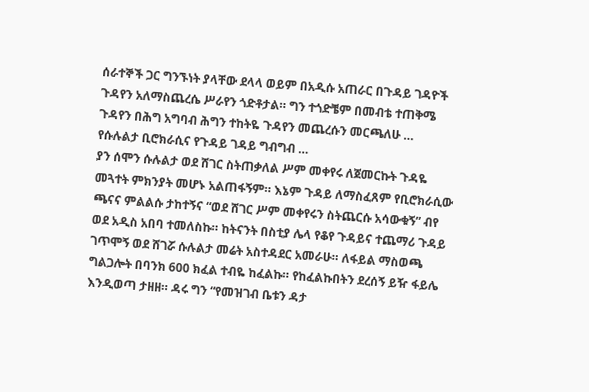ሰራተኞች ጋር ግንኙነት ያላቸው ደላላ ወይም በአዲሱ አጠራር በጉዳይ ገዳዮች ጉዳየን አለማስጨረሴ ሥራየን ጎድቶታል። ግን ተጎድቼም በመብቴ ተጠቅሜ ጉዳየን በሕግ አግባብ ሕግን ተከትዬ ጉዳየን መጨረሱን መርጫለሁ …
የሱሉልታ ቢሮክራሲና የጉዳይ ገዳይ ግብግብ …
ያን ሰሞን ሱሉልታ ወደ ሸገር ስትጠቃለል ሥም መቀየሩ ለጀመርኩት ጉዳዬ መጓተት ምክንያት መሆኑ አልጠፋኝም። እኔም ጉዳይ ለማስፈጸም የቢሮክራሲው ጫናና ምልልሱ ታከተኝና “ወደ ሸገር ሥም መቀየሩን ስትጨርሱ አሳውቁኝ” ብየ ወደ አዲስ አበባ ተመለስኩ። ከትናንት በስቲያ ሌላ የቆየ ጉዳይና ተጨማሪ ጉዳይ ገጥሞኝ ወደ ሸገሯ ሱሉልታ መሬት አስተዳደር አመራሁ። ለፋይል ማስወጫ ግልጋሎት በባንክ 600 ክፈል ተብዬ ከፈልኩ። የከፈልኩበትን ደረሰኝ ይዥ ፋይሌ እንዲወጣ ታዘዘ። ዳሩ ግን “የመዝገብ ቤቱን ዳታ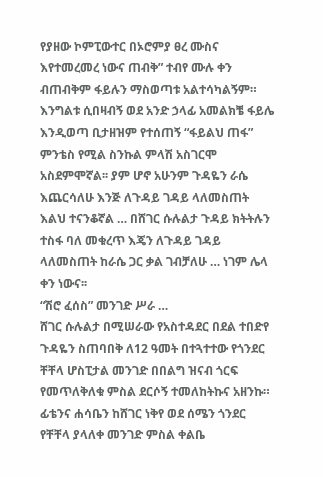የያዘው ኮምፒውተር በኦሮምያ ፀረ ሙስና እየተመረመረ ነውና ጠብቅ” ተብየ ሙሉ ቀን ብጠብቅም ፋይሉን ማስወጣቱ አልተሳካልኝም። እንግልቱ ሲበዛብኝ ወደ አንድ ኃላፊ አመልክቼ ፋይሌ እንዲወጣ ቢታዘዝም የተሰጠኝ “ፋይልህ ጠፋ” ምንቴስ የሚል ስንኩል ምላሽ አስገርሞ አስደምሞኛል፡፡ ያም ሆኖ አሁንም ጉዳዬን ራሴ እጨርሳለሁ እንጅ ለጉዳይ ገዳይ ላለመስጠት እልህ ተናንቆኛል … በሸገር ሱሉልታ ጉዳይ ክትትሉን ተስፋ ባለ መቁረጥ እጄን ለጉዳይ ገዳይ ላለመስጠት ከራሴ ጋር ቃል ገብቻለሁ … ነገም ሌላ ቀን ነውና፡፡
“ሽሮ ፈሰስ” መንገድ ሥራ …
ሸገር ሱሉልታ በሚሠራው የአስተዳደር በደል ተበድየ ጉዳዬን ስጠባበቅ ለ12 ዓመት በተጓተተው የጎንደር ቸቸላ ሆስፒታል መንገድ በበልግ ዝናብ ጎርፍ የመጥለቅለቁ ምስል ደርሶኝ ተመለከትኩና አዘንኩ። ፊቴንና ሐሳቤን ከሸገር ነቅየ ወደ ሰሜን ጎንደር የቸቸላ ያላለቀ መንገድ ምስል ቀልቤ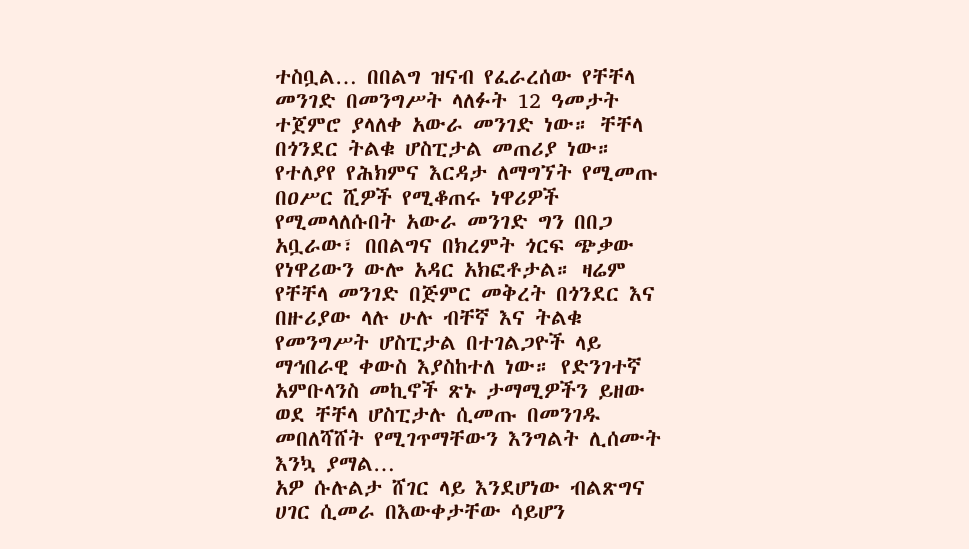ተስቧል… በበልግ ዝናብ የፈራረሰው የቸቸላ መንገድ በመንግሥት ላለፉት 12 ዓመታት ተጀምሮ ያላለቀ አውራ መንገድ ነው። ቸቸላ በጎንደር ትልቁ ሆስፒታል መጠሪያ ነው። የተለያየ የሕክምና እርዳታ ለማግኘት የሚመጡ በዐሥር ሺዎች የሚቆጠሩ ነዋሪዎች የሚመላለሱበት አውራ መንገድ ግን በበጋ አቧራው፣ በበልግና በክረምት ጎርፍ ጭቃው የነዋሪውን ውሎ አዳር አክፎቶታል። ዛሬም የቸቸላ መንገድ በጅምር መቅረት በጎንደር እና በዙሪያው ላሉ ሁሉ ብቸኛ እና ትልቁ የመንግሥት ሆስፒታል በተገልጋዮች ላይ ማኅበራዊ ቀውስ እያስከተለ ነው። የድንገተኛ አምቡላንስ መኪኖች ጽኑ ታማሚዎችን ይዘው ወደ ቸቸላ ሆስፒታሉ ሲመጡ በመንገዱ መበለሻሸት የሚገጥማቸውን እንግልት ሊሰሙት እንኳ ያማል…
አዎ ሱሉልታ ሸገር ላይ እንደሆነው ብልጽግና ሀገር ሲመራ በእውቀታቸው ሳይሆን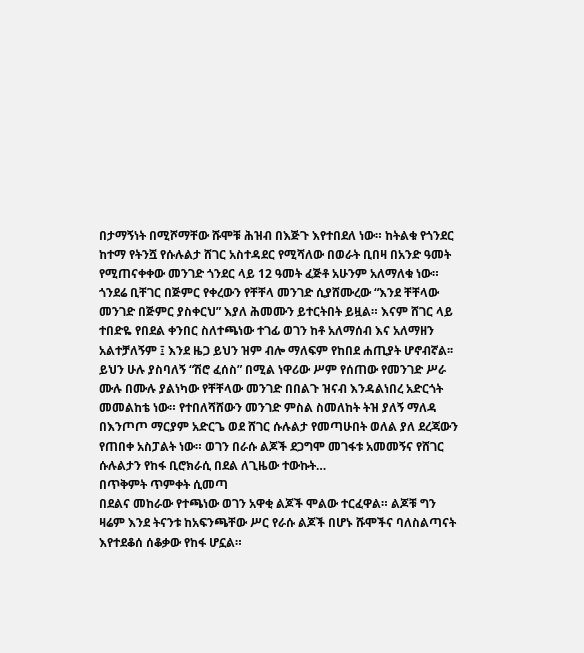በታማኝነት በሚሾማቸው ሹሞቹ ሕዝብ በእጅጉ እየተበደለ ነው። ከትልቁ የጎንደር ከተማ የትንሿ የሱሉልታ ሸገር አስተዳደር የሚሻለው በወራት ቢበዛ በአንድ ዓመት የሚጠናቀቀው መንገድ ጎንደር ላይ 12 ዓመት ፈጅቶ አሁንም አለማለቁ ነው። ጎንደሬ ቢቸገር በጅምር የቀረውን የቸቸላ መንገድ ሲያሸሙረው “እንደ ቸቸላው መንገድ በጅምር ያስቀርህ” እያለ ሕመሙን ይተርትበት ይዟል። እናም ሸገር ላይ ተበድዬ የበደል ቀንበር ስለተጫነው ተገፊ ወገን ከቶ አለማሰብ እና አለማዘን አልተቻለኝም ፤ እንደ ዜጋ ይህን ዝም ብሎ ማለፍም የከበደ ሐጢያት ሆኖብኛል፡፡
ይህን ሁሉ ያስባለኝ “ሽሮ ፈሰስ” በሚል ነዋሪው ሥም የሰጠው የመንገድ ሥራ ሙሉ በሙሉ ያልነካው የቸቸላው መንገድ በበልጉ ዝናብ እንዳልነበረ አድርጎት መመልከቴ ነው። የተበለሻሸውን መንገድ ምስል ስመለከት ትዝ ያለኝ ማለዳ በእንጦጦ ማርያም አድርጌ ወደ ሸገር ሱሉልታ የመጣሁበት ወለል ያለ ደረጃውን የጠበቀ አስፓልት ነው። ወገን በራሱ ልጆች ደጋግሞ መገፋቱ አመመኝና የሸገር ሱሉልታን የከፋ ቢሮክራሲ በደል ለጊዜው ተውኩት…
በጥቅምት ጥምቀት ሲመጣ
በደልና መከራው የተጫነው ወገን አዋቂ ልጆች ሞልው ተርፈዋል። ልጆቹ ግን ዛሬም እንደ ትናንቱ ከአፍንጫቸው ሥር የራሱ ልጆች በሆኑ ሹሞችና ባለስልጣናት እየተደቆሰ ሰቆቃው የከፋ ሆኗል።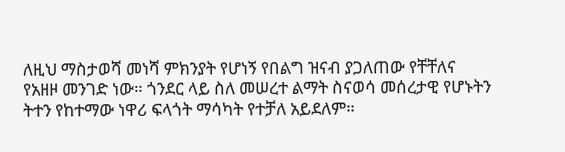ለዚህ ማስታወሻ መነሻ ምክንያት የሆነኝ የበልግ ዝናብ ያጋለጠው የቸቸለና የአዘዞ መንገድ ነው። ጎንደር ላይ ስለ መሠረተ ልማት ስናወሳ መሰረታዊ የሆኑትን ትተን የከተማው ነዋሪ ፍላጎት ማሳካት የተቻለ አይደለም።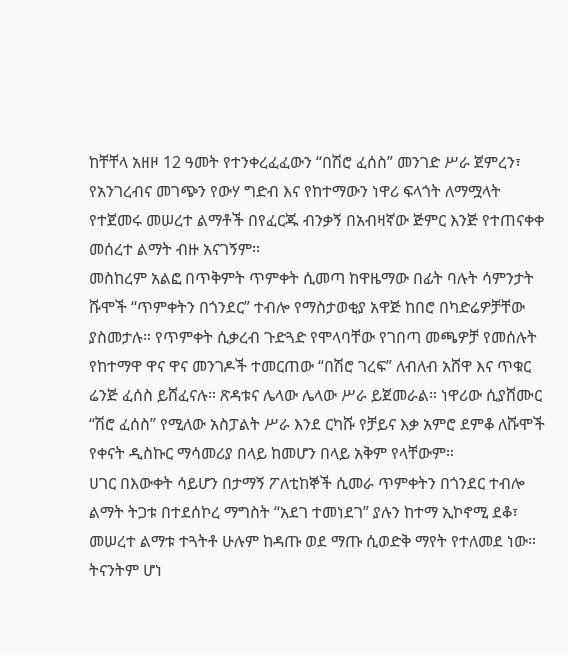ከቸቸላ አዘዞ 12 ዓመት የተንቀረፈፈውን “በሽሮ ፈሰስ” መንገድ ሥራ ጀምረን፣ የአንገረብና መገጭን የውሃ ግድብ እና የከተማውን ነዋሪ ፍላጎት ለማሟላት የተጀመሩ መሠረተ ልማቶች በየፈርጁ ብንቃኝ በአብዛኛው ጅምር እንጅ የተጠናቀቀ መሰረተ ልማት ብዙ አናገኝም።
መስከረም አልፎ በጥቅምት ጥምቀት ሲመጣ ከዋዜማው በፊት ባሉት ሳምንታት ሹሞች “ጥምቀትን በጎንደር” ተብሎ የማስታወቂያ አዋጅ ከበሮ በካድሬዎቻቸው ያስመታሉ። የጥምቀት ሲቃረብ ጉድጓድ የሞላባቸው የገበጣ መጫዎቻ የመሰሉት የከተማዋ ዋና ዋና መንገዶች ተመርጠው “በሽሮ ገረፍ” ለብለብ አሸዋ እና ጥቁር ሬንጅ ፈሰስ ይሸፈናሉ። ጽዳቱና ሌላው ሌላው ሥራ ይጀመራል። ነዋሪው ሲያሸሙር “ሽሮ ፈሰስ” የሚለው አስፓልት ሥራ እንደ ርካሹ የቻይና እቃ አምሮ ደምቆ ለሹሞች የቀናት ዲስኩር ማሳመሪያ በላይ ከመሆን በላይ አቅም የላቸውም።
ሀገር በእውቀት ሳይሆን በታማኝ ፖለቲከኞች ሲመራ ጥምቀትን በጎንደር ተብሎ ልማት ትጋቱ በተደሰኮረ ማግስት “አደገ ተመነደገ” ያሉን ከተማ ኢኮኖሚ ደቆ፣ መሠረተ ልማቱ ተጓትቶ ሁሉም ከዳጡ ወደ ማጡ ሲወድቅ ማየት የተለመደ ነው። ትናንትም ሆነ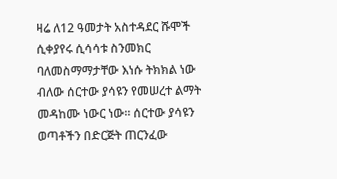ዛሬ ለ12 ዓመታት አስተዳደር ሹሞች ሲቀያየሩ ሲሳሳቱ ስንመክር ባለመስማማታቸው እነሱ ትክክል ነው ብለው ሰርተው ያሳዩን የመሠረተ ልማት መዳከሙ ነውር ነው። ሰርተው ያሳዩን ወጣቶችን በድርጅት ጠርንፈው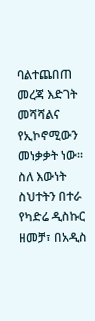ባልተጨበጠ መረጃ እድገት መሻሻልና የኢኮኖሚውን መነቃቃት ነው። ስለ እውነት ስህተትን በተራ የካድሬ ዲስኩር ዘመቻ፣ በአዲስ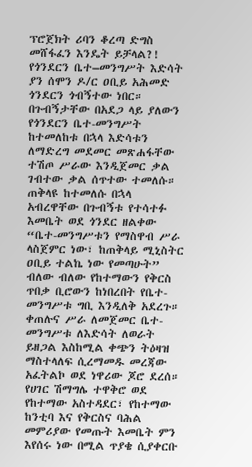ፕሮጀክት ሪባን ቆረጣ ድግስ መሸፋፈን እንዴት ይቻላል?!
የጎንደርን ቤተ–መንግሥት እድሳት
ያን ሰሞን ዶ/ር ዐቢይ አሕመድ ጎንደርን ጎብኝተው ነበር። በጉብኝታቸው በአደጋ ላይ ያለውን የጎንደርን ቤተ-መንግሥት ከተመለከቱ በኋላ እድሳቱን ለማድረግ መደመር መጽሐፋቸው ተሽጦ ሥራው እንዲጀመር ቃል ገብተው ቃል ሰጥተው ተመለሱ። ጠቅላዩ ከተመለሱ በኋላ አብረዋቸው በጉብኝቱ የተሳተፉ እመቤት ወደ ጎንደር ዘልቀው “ቤተ-መንግሥቱን የማስዋብ ሥራ ላስጀምር ነው፣ ከጠቅላይ ሚኒስትር ዐቢይ ተልኬ ነው የመጣሁት” ብለው ብለው የከተማውን የቅርስ ጥበቃ ቢሮውን ከነበረበት የቤተ-መንግሥቱ ግቢ እንዲለቅ አደረጉ። ቀጠሉና ሥራ ለመጀመር ቤተ-መንግሥቱ ለእድሳት ለወራት ይዘጋል እስከሚል ቀጭን ትዕዛዝ ማስተላለፍ ሲረማመዱ መረጃው አፈትልኮ ወደ ነዋሪው ጆሮ ደረሰ። የሀገር ሽማግሌ ተዋቅሮ ወደ የከተማው አስተዳደር፣ የከተማው ከንቲባ እና የቅርስና ባሕል መምሪያው የመጡት እመቤት ምን እየሰሩ ነው በሚል ጥያቄ ሲያቀርቡ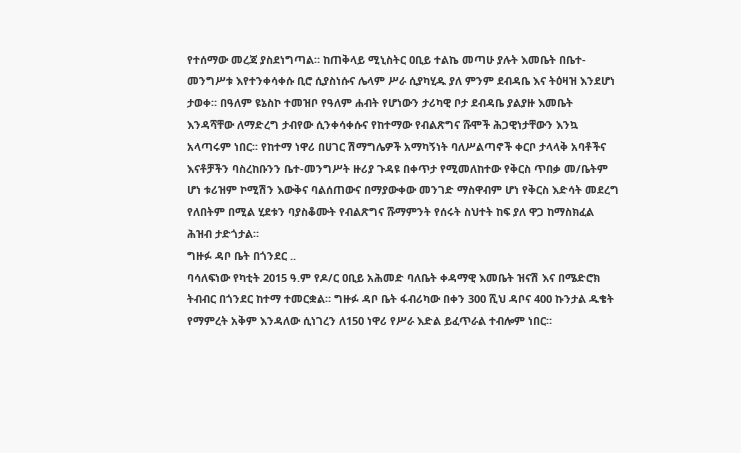የተሰማው መረጃ ያስደነግጣል። ከጠቅላይ ሚኒስትር ዐቢይ ተልኬ መጣሁ ያሉት እመቤት በቤተ-መንግሥቱ እየተንቀሳቀሱ ቢሮ ሲያስነሱና ሌላም ሥራ ሲያካሂዱ ያለ ምንም ደብዳቤ እና ትዕዛዝ እንደሆነ ታወቀ። በዓለም ዩኔስኮ ተመዝቦ የዓለም ሐብት የሆነውን ታሪካዊ ቦታ ደብዳቤ ያልያዙ እመቤት እንዳሻቸው ለማድረግ ታብየው ሲንቀሳቀሱና የከተማው የብልጽግና ሹሞች ሕጋዊነታቸውን እንኳ አላጣሩም ነበር፡፡ የከተማ ነዋሪ በሀገር ሽማግሌዎች አማካኝነት ባለሥልጣኖች ቀርቦ ታላላቅ አባቶችና እናቶቻችን ባስረከቡንን ቤተ-መንግሥት ዙሪያ ጉዳዩ በቀጥታ የሚመለከተው የቅርስ ጥበቃ መ/ቤትም ሆነ ቱሪዝም ኮሚሽን እውቅና ባልሰጠውና በማያውቀው መንገድ ማስዋብም ሆነ የቅርስ እድሳት መደረግ የለበትም በሚል ሂደቱን ባያስቆሙት የብልጽግና ሹማምንት የሰሩት ስህተት ከፍ ያለ ዋጋ ከማስክፈል ሕዝብ ታድጎታል።
ግዙፉ ዳቦ ቤት በጎንደር ..
ባሳለፍነው የካቲት 2015 ዓ.ም የዶ/ር ዐቢይ አሕመድ ባለቤት ቀዳማዊ እመቤት ዝናሽ እና በሜድሮክ ትብብር በጎንደር ከተማ ተመርቋል። ግዙፉ ዳቦ ቤት ፋብሪካው በቀን 300 ሺህ ዳቦና 400 ኩንታል ዱቄት የማምረት አቅም እንዳለው ሲነገረን ለ150 ነዋሪ የሥራ እድል ይፈጥራል ተብሎም ነበር።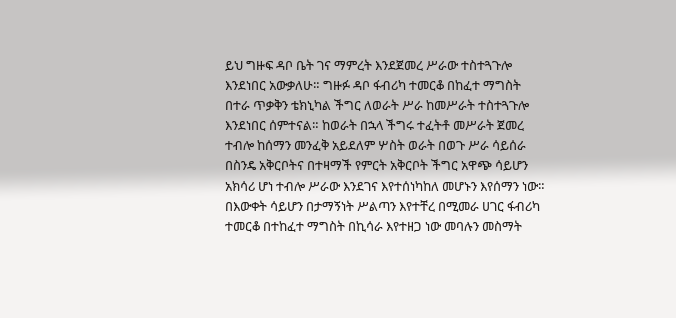ይህ ግዙፍ ዳቦ ቤት ገና ማምረት እንደጀመረ ሥራው ተስተጓጉሎ እንደነበር አውቃለሁ። ግዙፉ ዳቦ ፋብሪካ ተመርቆ በከፈተ ማግስት በተራ ጥቃቅን ቴክኒካል ችግር ለወራት ሥራ ከመሥራት ተስተጓጉሎ እንደነበር ሰምተናል። ከወራት በኋላ ችግሩ ተፈትቶ መሥራት ጀመረ ተብሎ ከሰማን መንፈቅ አይደለም ሦስት ወራት በወጉ ሥራ ሳይሰራ በስንዴ አቅርቦትና በተዛማች የምርት አቅርቦት ችግር አዋጭ ሳይሆን አክሳሪ ሆነ ተብሎ ሥራው እንደገና እየተሰነካከለ መሆኑን እየሰማን ነው። በእውቀት ሳይሆን በታማኝነት ሥልጣን እየተቸረ በሚመራ ሀገር ፋብሪካ ተመርቆ በተከፈተ ማግስት በኪሳራ እየተዘጋ ነው መባሉን መስማት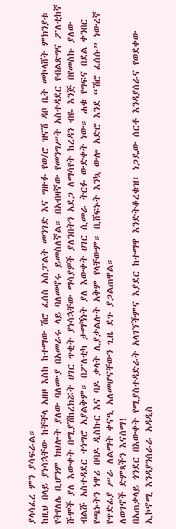ያላሳፈረ ምን ያሳፍራል።
ከዚህ በላይ ያነሳኋቸው ከቸቸላ አዘዞ እስከ ከተማው ሽሮ ፈሰስ አስፓልት መንገድ እና ግዙፉ የወ/ሮ ዝናሽ ዳቦ ቤት መኮላሸት ምክንያቱ የትየለሌ ቢሆንም ክህሎት ያለው ባለሙያ በአመራሩ ላይ ባለመኖሩ ይመስለኛል። በአብዛኛው የመንግሥት አስተዳደር የብልጽግና ፖለቲከኛ ሹሞች ያለ እውቀት በሚያሽከረክሯት ሀገር ጥቂት ያነሳኋቸው ማሳያዎች ያለንበትን አደጋ ለማሳየት ከረዳን ብዬ እንጅ በየመስኩ ያለው ብልሹ አስተዳደር ተነግሮ አያልቅም። በፖለቲካ ታማኝነት ያለ እውቀት ሀገር ሲመራ ትርፉ ውድቀት ነው። ሐቁ የግፍና በደል ቀንበር የጫኑትን ነዋሪ በባዶ ዲስኩር እና ባዶ ቃላት ሊያታልሉት አቅም የላቸውም። ቢሸፍኑት እንኳ ውሎ አድሮ እንደ “ሽሮ ፈሰሱ” ነውረኛ የጥድፊያ ሥራ ለልማት ቀናዒ አለመሆናቸውን ጊዜ ደጉ ያጋልጠዋል።
ለወገኖች ድምጻችን እናሰማ!
በአጠቃላይ ጎንደር በእውቀት የሚያስተዳድራት አላገኘችምና እያደር ከተማዋ እንድትቆረቁዝ፣ ነጋዴው ሰርቶ እንዳያሰራና የወደቀው ኢኮኖሚ እንዳያንሰራራ አዳዲስ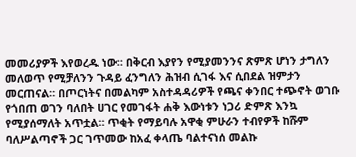መመሪያዎች እየወረዱ ነው። በቅርብ እያየን የሚያመንንና ጽምጽ ሆነን ታግለን መለወጥ የሚቻለንን ጉዳይ ፈንግለን ሕዝብ ሲገፋ እና ሲበደል ዝምታን መርጠናል። በጦርነትና በመልካም አስተዳዳሪዎች የጫና ቀንበር ተጭኖት ወገቡ የጎበጠ ወገን ባለበት ሀገር የመገፋት ሐቅ እውነቱን ነጋሪ ድምጽ እንኳ የሚያሰማለት አጥቷል። ጥቂት የማይባሉ አዋቂ ምሁራን ተብየዎች ከሹም ባለሥልጣኖች ጋር ገጥመው ከአፈ ቀላጤ ባልተናነሰ መልኩ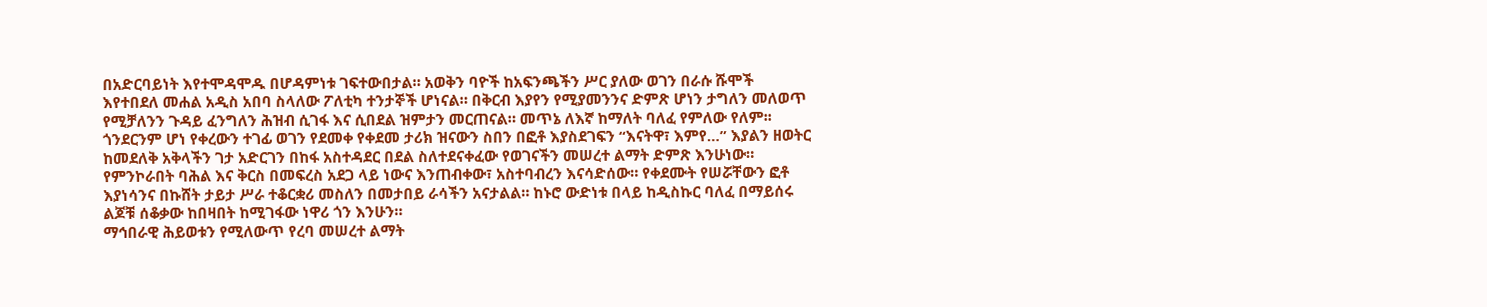በአድርባይነት እየተሞዳሞዱ በሆዳምነቱ ገፍተውበታል። አወቅን ባዮች ከአፍንጫችን ሥር ያለው ወገን በራሱ ሹሞች እየተበደለ መሐል አዲስ አበባ ስላለው ፖለቲካ ተንታኞች ሆነናል። በቅርብ እያየን የሚያመንንና ድምጽ ሆነን ታግለን መለወጥ የሚቻለንን ጉዳይ ፈንግለን ሕዝብ ሲገፋ እና ሲበደል ዝምታን መርጠናል። መጥኔ ለእኛ ከማለት ባለፈ የምለው የለም፡፡
ጎንደርንም ሆነ የቀረውን ተገፊ ወገን የደመቀ የቀደመ ታሪክ ዝናውን ስበን በፎቶ እያስደገፍን “እናትዋ፣ እምየ…” እያልን ዘወትር ከመደለቅ አቅላችን ገታ አድርገን በከፋ አስተዳደር በደል ስለተደናቀፈው የወገናችን መሠረተ ልማት ድምጽ እንሁነው። የምንኮራበት ባሕል እና ቅርስ በመፍረስ አደጋ ላይ ነውና እንጠብቀው፣ አስተባብረን እናሳድሰው። የቀደሙት የሠሯቸውን ፎቶ እያነሳንና በኩሸት ታይታ ሥራ ተቆርቋሪ መስለን በመታበይ ራሳችን አናታልል። ከኑሮ ውድነቱ በላይ ከዲስኩር ባለፈ በማይሰሩ ልጆቹ ሰቆቃው ከበዛበት ከሚገፋው ነዋሪ ጎን እንሁን።
ማኅበራዊ ሕይወቱን የሚለውጥ የረባ መሠረተ ልማት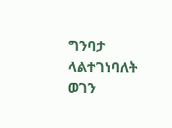ግንባታ ላልተገነባለት ወገን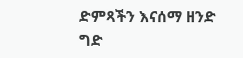ድምጻችን እናሰማ ዘንድ ግድ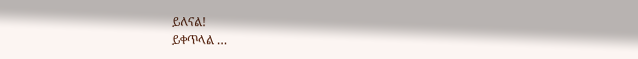ይለናል!
ይቀጥላል …